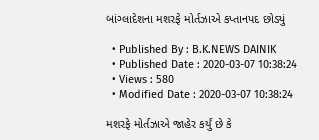બાંગ્લાદેશના મશરફે મોર્તઝાએ કપ્તાનપદ છોડ્યું

  • Published By : B.K.NEWS DAINIK
  • Published Date : 2020-03-07 10:38:24
  • Views : 580
  • Modified Date : 2020-03-07 10:38:24

મશરફે મોર્તઝાએ જાહેર કર્યું છે કે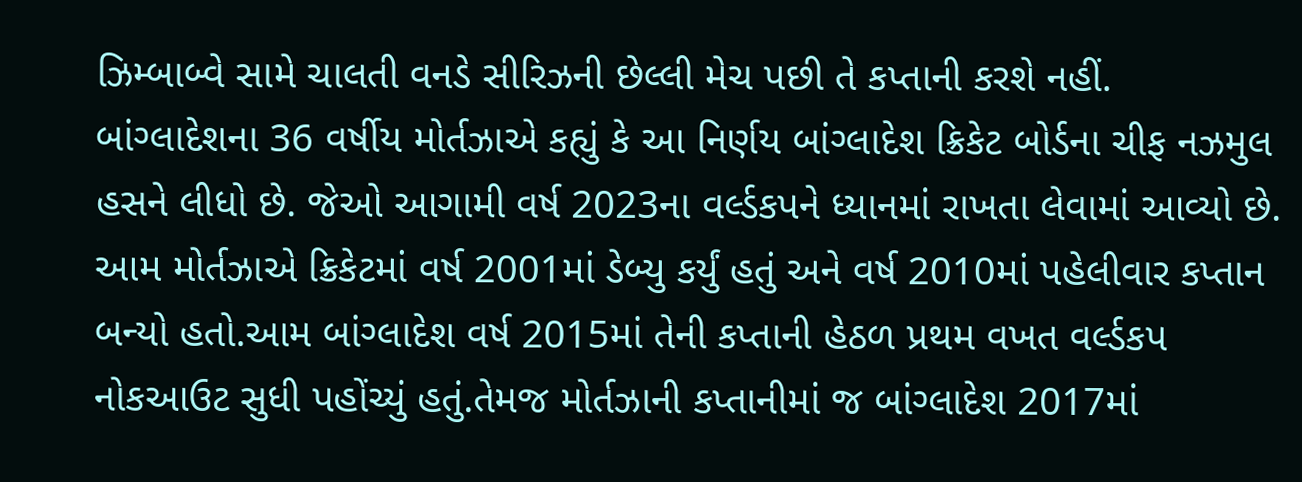ઝિમ્બાબ્વે સામે ચાલતી વનડે સીરિઝની છેલ્લી મેચ પછી તે કપ્તાની કરશે નહીં. બાંગ્લાદેશના 36 વર્ષીય મોર્તઝાએ કહ્યું કે આ નિર્ણય બાંગ્લાદેશ ક્રિકેટ બોર્ડના ચીફ નઝમુલ હસને લીધો છે. જેઓ આગામી વર્ષ 2023ના વર્લ્ડકપને ધ્યાનમાં રાખતા લેવામાં આવ્યો છે. આમ મોર્તઝાએ ક્રિકેટમાં વર્ષ 2001માં ડેબ્યુ કર્યું હતું અને વર્ષ 2010માં પહેલીવાર કપ્તાન બન્યો હતો.આમ બાંગ્લાદેશ વર્ષ 2015માં તેની કપ્તાની હેઠળ પ્રથમ વખત વર્લ્ડકપ નોકઆઉટ સુધી પહોંચ્યું હતું.તેમજ મોર્તઝાની કપ્તાનીમાં જ બાંગ્લાદેશ 2017માં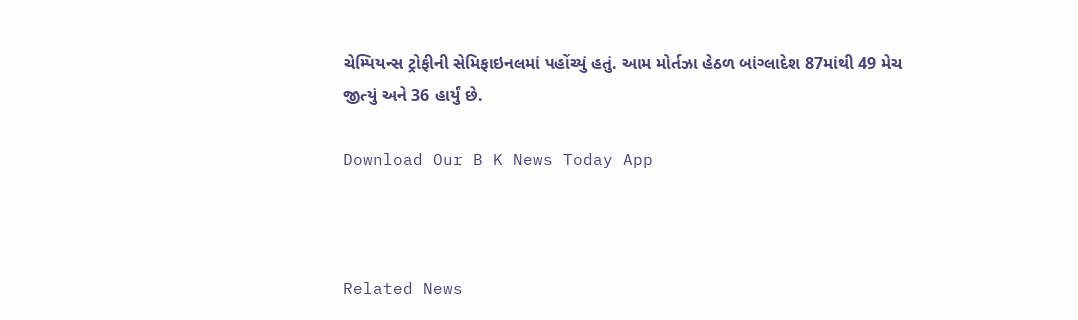ચેમ્પિયન્સ ટ્રોફીની સેમિફાઇનલમાં પહોંચ્યું હતું. આમ મોર્તઝા હેઠળ બાંગ્લાદેશ 87માંથી 49 મેચ જીત્યું અને 36 હાર્યું છે.

Download Our B K News Today App



Related News